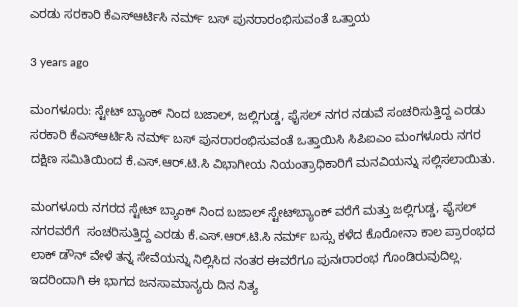ಎರಡು ಸರಕಾರಿ ಕೆಎಸ್ಆರ್ಟಿಸಿ ನರ್ಮ್ ಬಸ್ ಪುನರಾರಂಭಿಸುವಂತೆ ಒತ್ತಾಯ

3 years ago

ಮಂಗಳೂರು: ಸ್ಟೇಟ್ ಬ್ಯಾಂಕ್ ನಿಂದ ಬಜಾಲ್, ಜಲ್ಲಿಗುಡ್ಡ, ಫೈಸಲ್ ನಗರ ನಡುವೆ ಸಂಚರಿಸುತ್ತಿದ್ದ ಎರಡು ಸರಕಾರಿ ಕೆಎಸ್ಆರ್ಟಿಸಿ ನರ್ಮ್ ಬಸ್ ಪುನರಾರಂಭಿಸುವಂತೆ ಒತ್ತಾಯಿಸಿ ಸಿಪಿಐಎಂ ಮಂಗಳೂರು ನಗರ ದಕ್ಷಿಣ ಸಮಿತಿಯಿಂದ ಕೆ.ಎಸ್.ಆರ್.ಟಿ.ಸಿ ವಿಭಾಗೀಯ ನಿಯಂತ್ರಾಧಿಕಾರಿಗೆ ಮನವಿಯನ್ನು ಸಲ್ಲಿಸಲಾಯಿತು.

ಮಂಗಳೂರು ನಗರದ‌‌ ಸ್ಟೇಟ್ ಬ್ಯಾಂಕ್ ನಿಂದ ಬಜಾಲ್ ಸ್ಟೇಟ್‌ಬ್ಯಾಂಕ್ ವರೆಗೆ ಮತ್ತು ಜಲ್ಲಿಗುಡ್ಡ, ಫೈಸಲ್ ನಗರವರೆಗೆ  ಸಂಚರಿಸುತ್ತಿದ್ದ ಎರಡು ಕೆ.ಎಸ್.ಆರ್.ಟಿ.ಸಿ ನರ್ಮ್ ಬಸ್ಸು ಕಳೆದ ಕೊರೋನಾ ಕಾಲ ಪ್ರಾರಂಭದ ಲಾಕ್ ಡೌನ್ ವೇಳೆ ತನ್ನ ಸೇವೆಯನ್ನು ನಿಲ್ಲಿಸಿದ ನಂತರ ಈವರೆಗೂ ಪುನಃರಾರಂಭ ಗೊಂಡಿರುವುದಿಲ್ಲ. ಇದರಿಂದಾಗಿ ಈ ಭಾಗದ ಜನಸಾಮಾನ್ಯರು ದಿನ ನಿತ್ಯ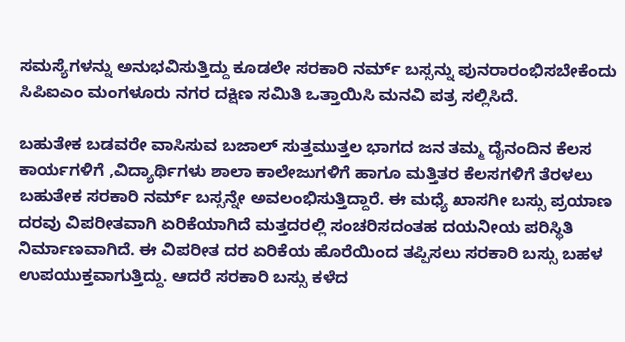ಸಮಸ್ಯೆಗಳನ್ನು ಅನುಭವಿಸುತ್ತಿದ್ದು ಕೂಡಲೇ ಸರಕಾರಿ ನರ್ಮ್ ಬಸ್ಸನ್ನು ಪುನರಾರಂಭಿಸಬೇಕೆಂದು ಸಿಪಿಐಎಂ ಮಂಗಳೂರು ನಗರ ದಕ್ಷಿಣ ಸಮಿತಿ ಒತ್ತಾಯಿಸಿ ಮನವಿ ಪತ್ರ ಸಲ್ಲಿಸಿದೆ.

ಬಹುತೇಕ ಬಡವರೇ ವಾಸಿಸುವ ಬಜಾಲ್ ಸುತ್ತಮುತ್ತಲ ಭಾಗದ‌ ಜನ ತಮ್ಮ ದೈನಂದಿನ ಕೆಲಸ ಕಾರ್ಯಗಳಿಗೆ ,ವಿದ್ಯಾರ್ಥಿಗಳು ಶಾಲಾ ಕಾಲೇಜುಗಳಿಗೆ ಹಾಗೂ ಮತ್ತಿತರ ಕೆಲಸಗಳಿಗೆ ತೆರಳಲು ಬಹುತೇಕ ಸರಕಾರಿ ನರ್ಮ್ ಬಸ್ಸನ್ನೇ ಅವಲಂಭಿಸುತ್ತಿದ್ದಾರೆ. ಈ ಮಧ್ಯೆ ಖಾಸಗೀ ಬಸ್ಸು ಪ್ರಯಾಣ ದರವು ವಿಪರೀತವಾಗಿ ಏರಿಕೆಯಾಗಿದೆ ಮತ್ತದರಲ್ಲಿ ಸಂಚರಿಸದಂತಹ ದಯನೀಯ ಪರಿಸ್ಥಿತಿ ನಿರ್ಮಾಣವಾಗಿದೆ. ಈ ವಿಪರೀತ ದರ ಏರಿಕೆಯ ಹೊರೆಯಿಂದ ತಪ್ಪಿಸಲು ಸರಕಾರಿ ಬಸ್ಸು ಬಹಳ ಉಪಯುಕ್ತವಾಗುತ್ತಿದ್ದು. ಆದರೆ ಸರಕಾರಿ ಬಸ್ಸು ಕಳೆದ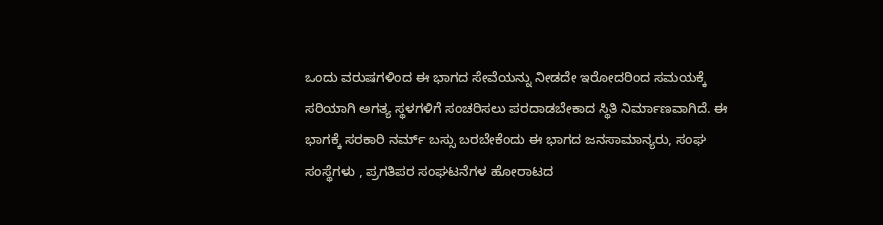ಒಂದು ವರುಷಗಳಿಂದ ಈ ಭಾಗದ ಸೇವೆಯನ್ನು ನೀಡದೇ ಇರೋದರಿಂದ ಸಮಯಕ್ಕೆ ಸರಿಯಾಗಿ ಅಗತ್ಯ ಸ್ಥಳಗಳಿಗೆ ಸಂಚರಿಸಲು ಪರದಾಡಬೇಕಾದ ಸ್ಥಿತಿ ನಿರ್ಮಾಣವಾಗಿದೆ. ಈ ಭಾಗಕ್ಕೆ ಸರಕಾರಿ ನರ್ಮ್ ಬಸ್ಸು ಬರಬೇಕೆಂದು ಈ ಭಾಗದ ಜನಸಾಮಾನ್ಯರು, ಸಂಘ ಸಂಸ್ಥೆಗಳು , ಪ್ರಗತಿಪರ ಸಂಘಟನೆಗಳ ಹೋರಾಟದ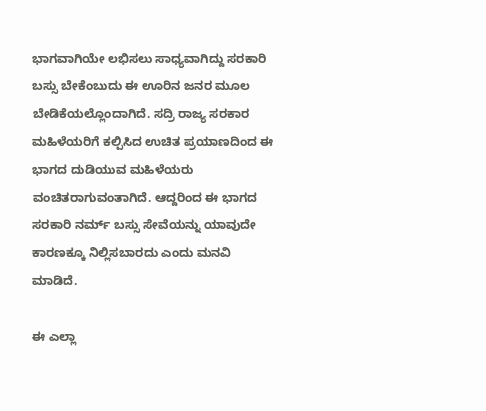ಭಾಗವಾಗಿಯೇ ಲಭಿಸಲು ಸಾಧ್ಯವಾಗಿದ್ದು ಸರಕಾರಿ ಬಸ್ಸು ಬೇಕೆಂಬುದು ಈ ಊರಿನ ಜನರ ಮೂಲ ಬೇಡಿಕೆಯಲ್ಲೊಂದಾಗಿದೆ. ಸದ್ರಿ ರಾಜ್ಯ ಸರಕಾರ ಮಹಿಳೆಯರಿಗೆ ಕಲ್ಪಿಸಿದ ಉಚಿತ ಪ್ರಯಾಣದಿಂದ ಈ ಭಾಗದ ದುಡಿಯುವ ಮಹಿಳೆಯರು ವಂಚಿತರಾಗುವಂತಾಗಿದೆ. ಆದ್ದರಿಂದ ಈ ಭಾಗದ ಸರಕಾರಿ ನರ್ಮ್ ಬಸ್ಸು ಸೇವೆಯನ್ನು ಯಾವುದೇ ಕಾರಣಕ್ಕೂ ನಿಲ್ಲಿಸಬಾರದು ಎಂದು ಮನವಿ ಮಾಡಿದೆ.

ಈ ಎಲ್ಲಾ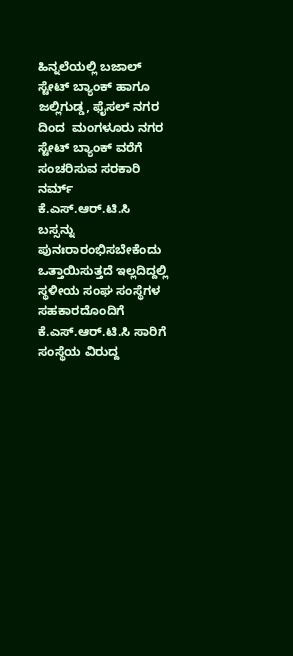ಹಿನ್ನಲೆಯಲ್ಲಿ ಬಜಾಲ್ ಸ್ಟೇಟ್ ಬ್ಯಾಂಕ್ ಹಾಗೂ ಜಲ್ಲಿಗುಡ್ಡ, ಫೈಸಲ್ ನಗರ ದಿಂದ  ಮಂಗಳೂರು ನಗರ ಸ್ಟೇಟ್ ಬ್ಯಾಂಕ್ ವರೆಗೆ ಸಂಚರಿಸುವ ಸರಕಾರಿ ನರ್ಮ್ ಕೆ.ಎಸ್.ಆರ್.ಟಿ.ಸಿ ಬಸ್ಸನ್ನು ಪುನಃರಾರಂಭಿಸಬೇಕೆಂದು ಒತ್ತಾಯಿಸುತ್ತದೆ ಇಲ್ಲದಿದ್ದಲ್ಲಿ ಸ್ಥಳೀಯ ಸಂಘ ಸಂಸ್ಥೆಗಳ ಸಹಕಾರದೊಂದಿಗೆ ಕೆ.ಎಸ್.ಆರ್.ಟಿ.ಸಿ ಸಾರಿಗೆ ಸಂಸ್ಥೆಯ ವಿರುದ್ದ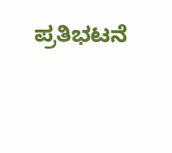ಪ್ರತಿಭಟನೆ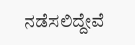ನಡೆಸಲಿದ್ದೇವೆ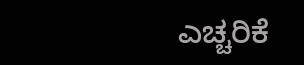ಎಚ್ಚರಿಕೆ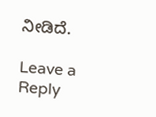ನೀಡಿದೆ.

Leave a Reply